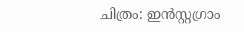ചിത്രം: ഇൻസ്റ്റഗ്രാം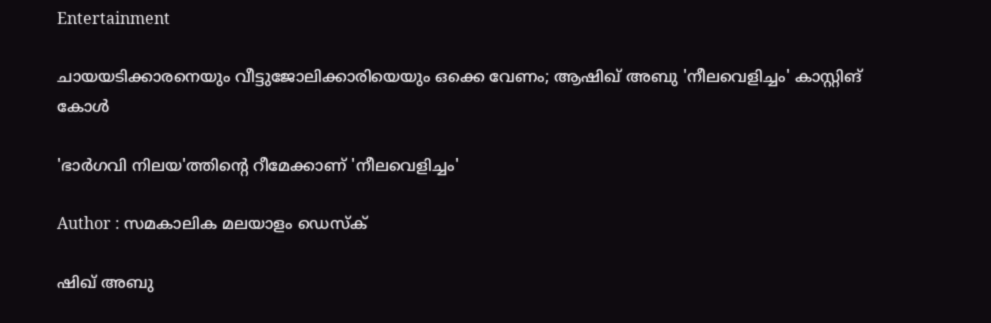Entertainment

ചായയടിക്കാരനെയും വീട്ടുജോലിക്കാരിയെയും ഒക്കെ വേണം; ആഷിഖ് അബു 'നീലവെളിച്ചം' കാസ്റ്റിങ് കോൾ

'ഭാര്‍ഗവി നിലയ'ത്തിന്റെ റീമേക്കാണ് 'നീലവെളിച്ചം'

Author : സമകാലിക മലയാളം ഡെസ്ക്

ഷിഖ് അബു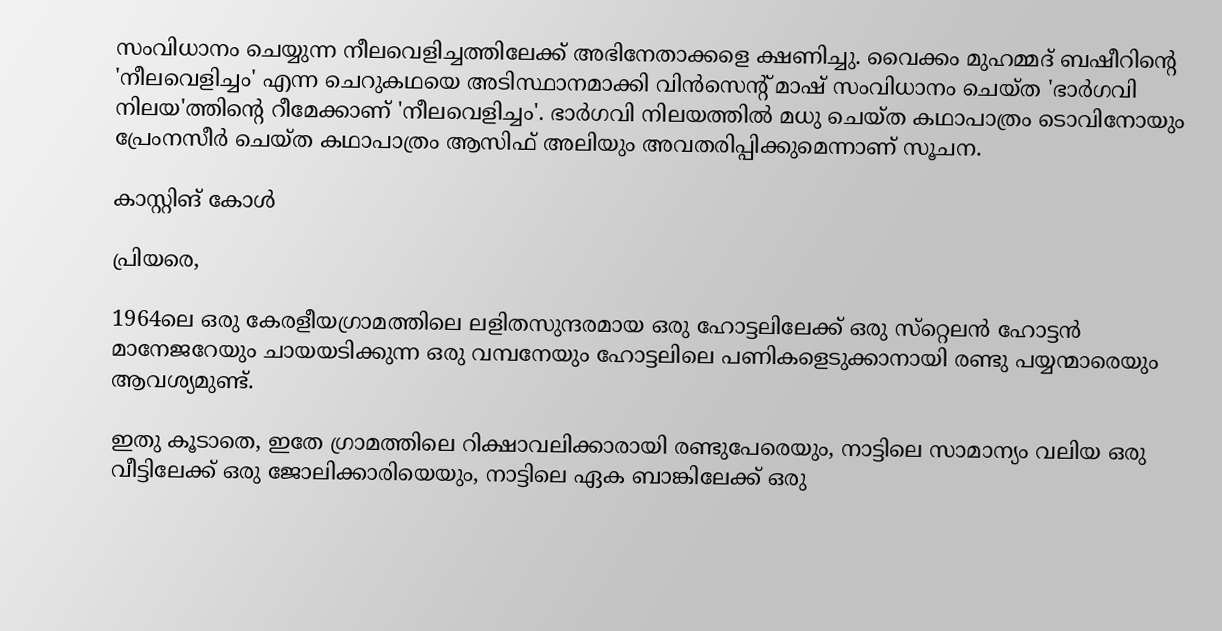സംവിധാനം ചെയ്യുന്ന നീലവെളിച്ചത്തിലേക്ക് അഭിനേതാക്കളെ ക്ഷണിച്ചു. വൈക്കം മുഹമ്മദ് ബഷീറിന്റെ 'നീലവെളിച്ചം' എന്ന ചെറുകഥയെ അടിസ്ഥാനമാക്കി വിന്‍സെന്റ് മാഷ് സംവിധാനം ചെയ്ത 'ഭാര്‍ഗവി നിലയ'ത്തിന്റെ റീമേക്കാണ് 'നീലവെളിച്ചം'. ഭാര്‍ഗവി നിലയത്തില്‍ മധു ചെയ്ത കഥാപാത്രം ടൊവിനോയും പ്രേംനസീര്‍ ചെയ്ത കഥാപാത്രം ആസിഫ് അലിയും അവതരിപ്പിക്കുമെന്നാണ് സൂചന.

കാസ്റ്റിങ് കോൾ

പ്രിയരെ,

1964ലെ ഒരു കേരളീയഗ്രാമത്തിലെ ലളിതസുന്ദരമായ ഒരു ഹോട്ടലിലേക്ക് ഒരു സ്‌റ്റെലന്‍ ഹോട്ടന്‍ മാനേജറേയും ചായയടിക്കുന്ന ഒരു വമ്പനേയും ഹോട്ടലിലെ പണികളെടുക്കാനായി രണ്ടു പയ്യന്മാരെയും ആവശ്യമുണ്ട്.

ഇതു കൂടാതെ, ഇതേ ഗ്രാമത്തിലെ റിക്ഷാവലിക്കാരായി രണ്ടുപേരെയും, നാട്ടിലെ സാമാന്യം വലിയ ഒരു വീട്ടിലേക്ക് ഒരു ജോലിക്കാരിയെയും, നാട്ടിലെ ഏക ബാങ്കിലേക്ക് ഒരു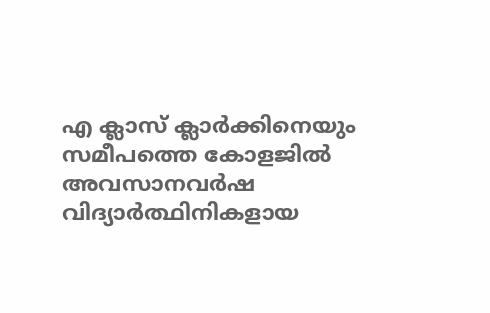എ ക്ലാസ് ക്ലാര്‍ക്കിനെയും സമീപത്തെ കോളജില്‍ അവസാനവര്‍ഷ വിദ്യാര്‍ത്ഥിനികളായ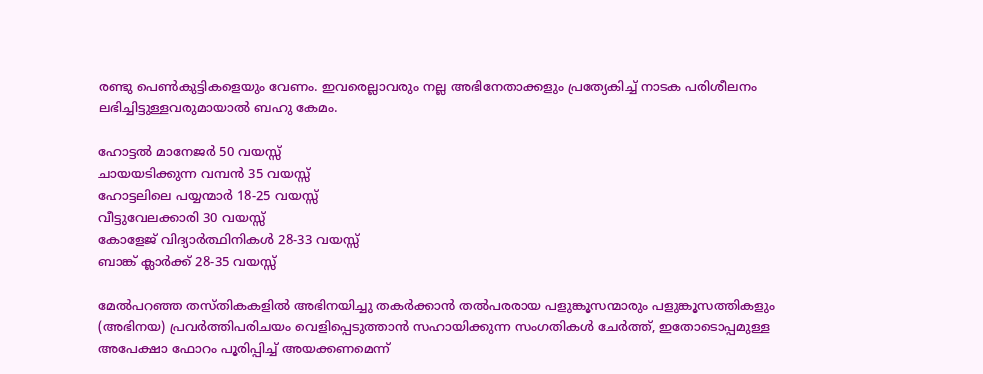രണ്ടു പെണ്‍കുട്ടികളെയും വേണം. ഇവരെല്ലാവരും നല്ല അഭിനേതാക്കളും പ്രത്യേകിച്ച് നാടക പരിശീലനം ലഭിച്ചിട്ടുള്ളവരുമായാല്‍ ബഹു കേമം.

ഹോട്ടല്‍ മാനേജര്‍ 50 വയസ്സ്
ചായയടിക്കുന്ന വമ്പന്‍ 35 വയസ്സ്
ഹോട്ടലിലെ പയ്യന്മാര്‍ 18-25 വയസ്സ്
വീട്ടുവേലക്കാരി 30 വയസ്സ്
കോളേജ് വിദ്യാര്‍ത്ഥിനികള്‍ 28-33 വയസ്സ്
ബാങ്ക് ക്ലാര്‍ക്ക് 28-35 വയസ്സ്

മേല്‍പറഞ്ഞ തസ്തികകളില്‍ അഭിനയിച്ചു തകര്‍ക്കാന്‍ തല്‍പരരായ പളുങ്കൂസന്മാരും പളുങ്കൂസത്തികളും (അഭിനയ) പ്രവര്‍ത്തിപരിചയം വെളിപ്പെടുത്താന്‍ സഹായിക്കുന്ന സംഗതികള്‍ ചേര്‍ത്ത്, ഇതോടൊപ്പമുള്ള അപേക്ഷാ ഫോറം പൂരിപ്പിച്ച് അയക്കണമെന്ന്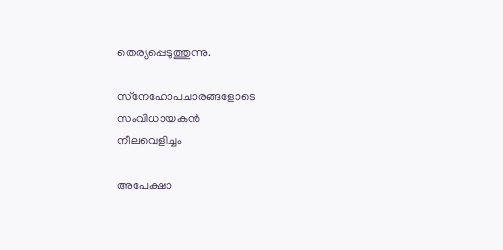തെര്യപ്പെടുത്തുന്നു.

സ്‌നേഹോപചാരങ്ങളോടെ
സംവിധായകന്‍
നീലവെളിച്ചം

അപേക്ഷാ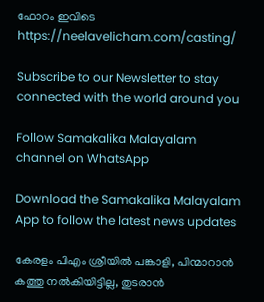ഫോറം ഇവിടെ https://neelavelicham.com/casting/

Subscribe to our Newsletter to stay connected with the world around you

Follow Samakalika Malayalam channel on WhatsApp

Download the Samakalika Malayalam App to follow the latest news updates

കേരളം പിഎം ശ്രീയില്‍ പങ്കാളി, പിന്മാറാന്‍ കത്തു നല്‍കിയിട്ടില്ല, തുടരാന്‍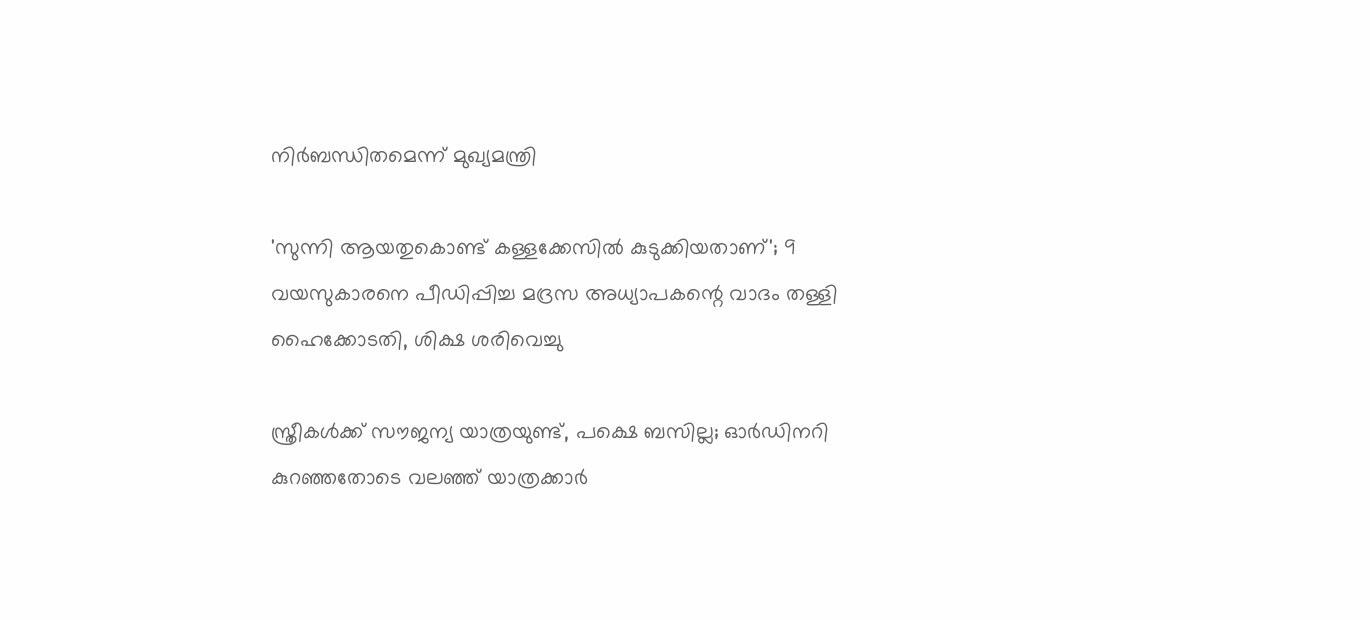നിര്‍ബന്ധിതമെന്ന് മുഖ്യമന്ത്രി

'സുന്നി ആയതുകൊണ്ട് കള്ളക്കേസില്‍ കുടുക്കിയതാണ്'; 9 വയസുകാരനെ പീഡിപ്പിച്ച മദ്രസ അധ്യാപകന്റെ വാദം തള്ളി ഹൈക്കോടതി, ശിക്ഷ ശരിവെച്ചു

സ്ത്രീകൾക്ക് സൗജന്യ യാത്രയുണ്ട്, പക്ഷെ ബസില്ല; ഓർഡിനറി കുറഞ്ഞതോടെ വലഞ്ഞ് യാത്രക്കാർ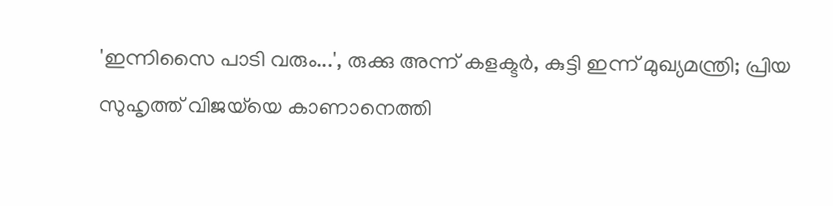'ഇന്നിസൈ പാടി വരും...', രുക്കു അന്ന് കളക്ടർ, കുട്ടി ഇന്ന് മുഖ്യമന്ത്രി; പ്രിയ സുഹൃത്ത് വിജയ്‌യെ കാണാനെത്തി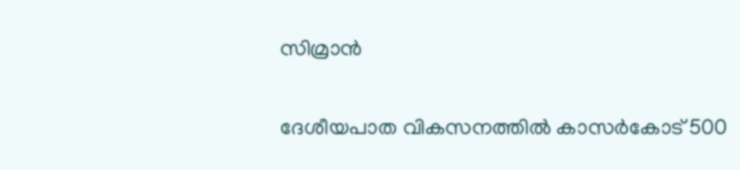സിമ്രാൻ

ദേശീയപാത വികസനത്തിൽ കാസർകോട് 500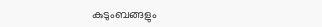കുടുംബങ്ങളും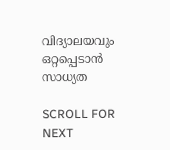വിദ്യാലയവും ഒറ്റപ്പെടാൻ സാധ്യത

SCROLL FOR NEXT